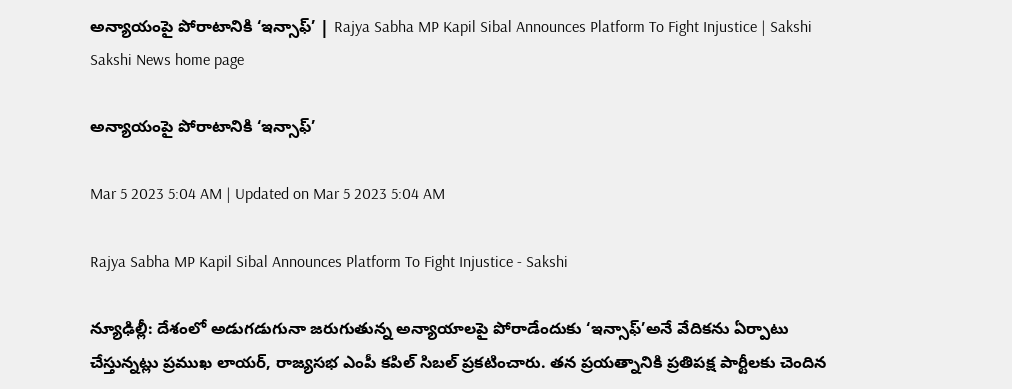అన్యాయంపై పోరాటానికి ‘ఇన్సాఫ్‌’ | Rajya Sabha MP Kapil Sibal Announces Platform To Fight Injustice | Sakshi
Sakshi News home page

అన్యాయంపై పోరాటానికి ‘ఇన్సాఫ్‌’

Mar 5 2023 5:04 AM | Updated on Mar 5 2023 5:04 AM

Rajya Sabha MP Kapil Sibal Announces Platform To Fight Injustice - Sakshi

న్యూఢిల్లీ: దేశంలో అడుగడుగునా జరుగుతున్న అన్యాయాలపై పోరాడేందుకు ‘ఇన్సాఫ్‌’అనే వేదికను ఏర్పాటు చేస్తున్నట్లు ప్రముఖ లాయర్, రాజ్యసభ ఎంపీ కపిల్‌ సిబల్‌ ప్రకటించారు. తన ప్రయత్నానికి ప్రతిపక్ష పార్టీలకు చెందిన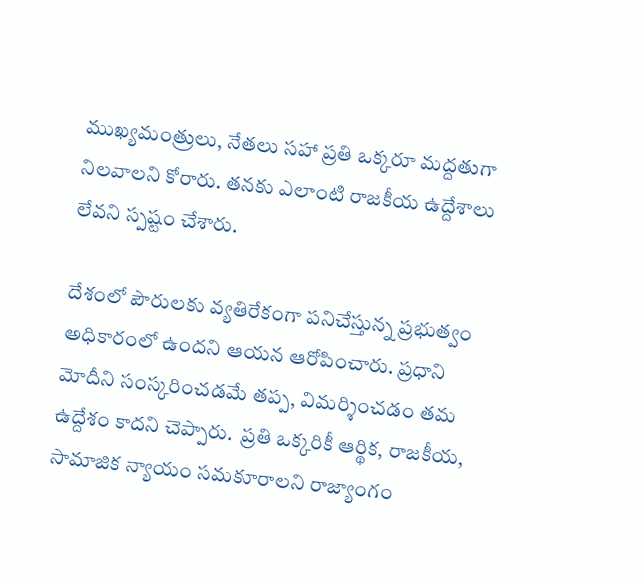ముఖ్యమంత్రులు, నేతలు సహా ప్రతి ఒక్కరూ మద్దతుగా నిలవాలని కోరారు. తనకు ఎలాంటి రాజకీయ ఉద్దేశాలు లేవని స్పష్టం చేశారు.

దేశంలో పౌరులకు వ్యతిరేకంగా పనిచేస్తున్న ప్రభుత్వం అధికారంలో ఉందని ఆయన ఆరోపించారు. ప్రధాని మోదీని సంస్కరించడమే తప్ప, విమర్శించడం తమ ఉద్దేశం కాదని చెప్పారు.  ప్రతి ఒక్కరికీ ఆర్థిక, రాజకీయ, సామాజిక న్యాయం సమకూరాలని రాజ్యాంగం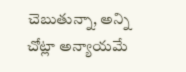చెబుతున్నా, అన్ని చోట్లా అన్యాయమే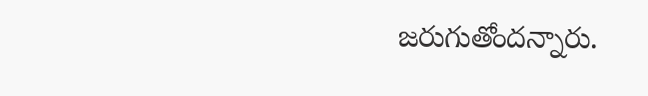జరుగుతోందన్నారు.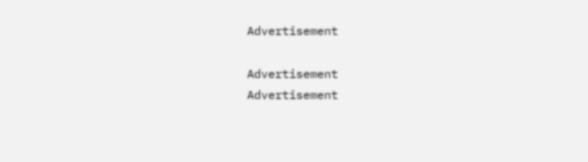Advertisement

Advertisement
Advertisement